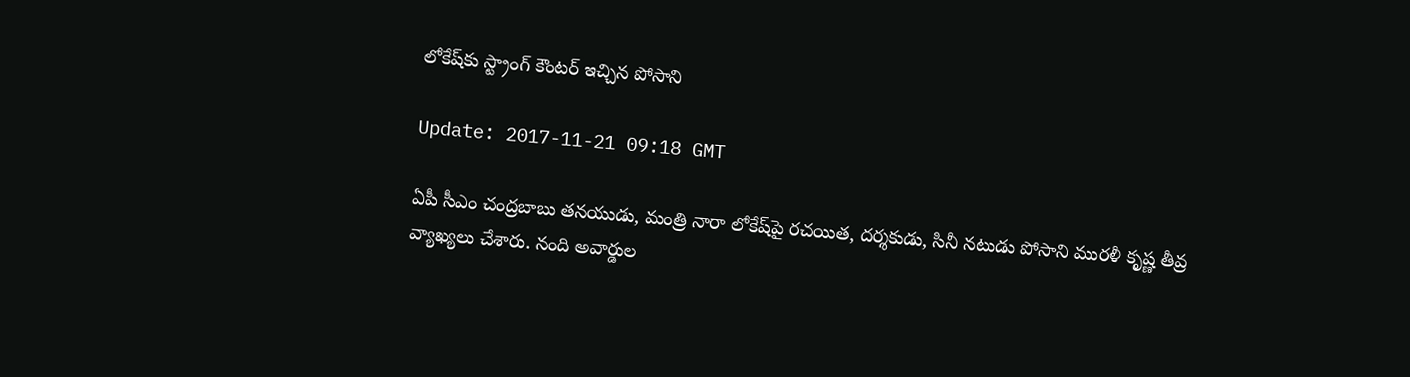లోకేష్‌కు స్ట్రాంగ్ కౌంట‌ర్ ఇచ్చిన పోసాని

Update: 2017-11-21 09:18 GMT

ఏపీ సీఎం చంద్ర‌బాబు త‌న‌యుడు, మంత్రి నారా లోకేష్‌పై ర‌చ‌యిత‌, ద‌ర్శ‌కుడు, సినీ న‌టుడు పోసాని ముర‌ళీ కృష్ణ తీవ్ర వ్యాఖ్య‌లు చేశారు. నంది అవార్డుల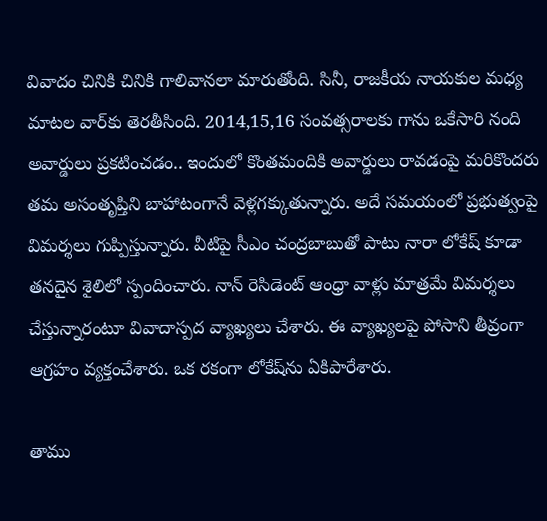వివాదం చినికి చినికి గాలివాన‌లా మారుతోంది. సినీ, రాజ‌కీయ నాయ‌కుల మ‌ధ్య మాటల వార్‌కు తెర‌తీసింది. 2014,15,16 సంవ‌త్స‌రాల‌కు గాను ఒకేసారి నంది అవార్డులు ప్ర‌క‌టించ‌డం.. ఇందులో కొంత‌మందికి అవార్డులు రావ‌డంపై మ‌రికొంద‌రు త‌మ అసంతృప్తిని బాహాటంగానే వెళ్ల‌గ‌క్కుతున్నారు. అదే స‌మ‌యంలో ప్ర‌భుత్వంపై విమ‌ర్శ‌లు గుప్పిస్తున్నారు. వీటిపై సీఎం చంద్ర‌బాబుతో పాటు నారా లోకేష్ కూడా త‌న‌దైన శైలిలో స్పందించారు. నాన్ రెసిడెంట్ ఆంధ్రా వాళ్లు మాత్ర‌మే విమ‌ర్శ‌లు చేస్తున్నారంటూ వివాదాస్ప‌ద వ్యాఖ్య‌లు చేశారు. ఈ వ్యాఖ్య‌ల‌పై పోసాని తీవ్రంగా ఆగ్ర‌హం వ్య‌క్తంచేశారు. ఒక ర‌కంగా లోకేష్‌ను ఏకిపారేశారు.

తాము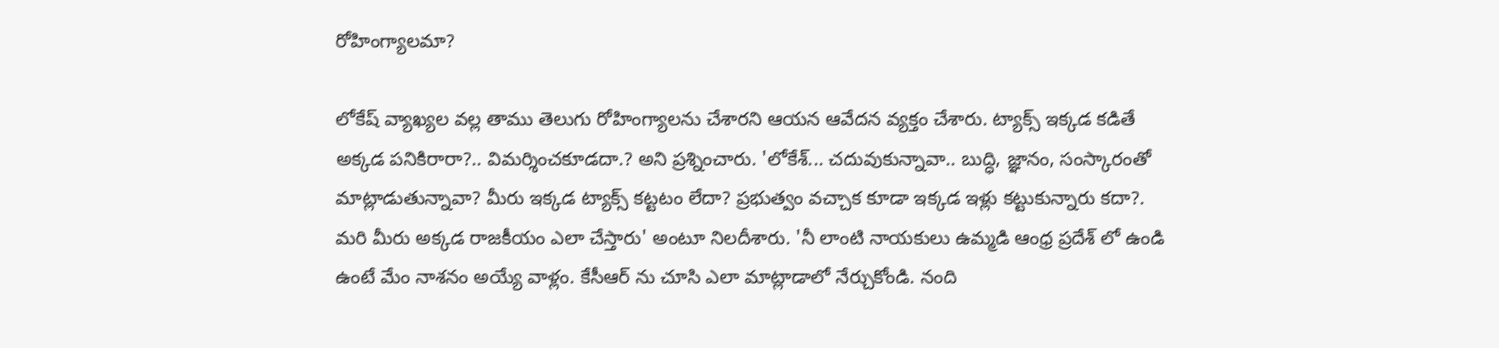రోహింగ్యాలమా?

లోకేష్ వ్యాఖ్యల వల్ల తాము తెలుగు రోహింగ్యాలను చేశారని ఆయన ఆవేదన వ్యక్తం చేశారు. ట్యాక్స్ ఇక్కడ కడితే అక్కడ పనికిరారా?.. విమర్శించకూడదా.? అని ప్ర‌శ్నించారు. 'లోకేశ్‌... చదువుకున్నావా.. బుద్ధి, జ్ఞానం, సంస్కారంతో మాట్లాడుతున్నావా? మీరు ఇక్కడ ట్యాక్స్ కట్టటం లేదా? ప్రభుత్వం వచ్చాక కూడా ఇక్కడ ఇళ్లు కట్టుకున్నారు కదా?. మరి మీరు అక్కడ రాజకీయం ఎలా చేస్తారు' అంటూ నిల‌దీశారు. 'నీ లాంటి నాయకులు ఉమ్మడి ఆంధ్ర ప్రదేశ్ లో ఉండి ఉంటే మేం నాశనం అయ్యే వాళ్లం. కేసీఆర్ ను చూసి ఎలా మాట్లాడాలో నేర్చుకోండి. నంది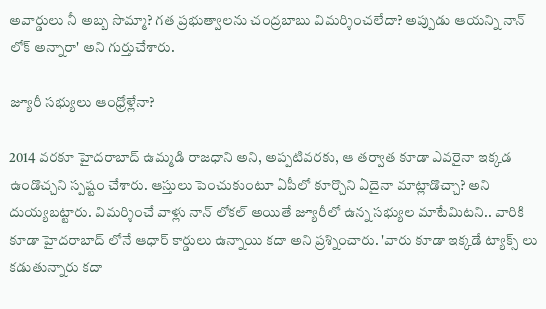అవార్డులు నీ అబ్బ సొమ్మా? గత ప్రభుత్వాలను చంద్రబాబు విమర్శించలేదా? అప్పుడు ఆయ‌న్ని నాన్ లోక్ అన్నారా' అని గుర్తుచేశారు.

జ్యూరీ సభ్యులు ఆంధ్రోళ్లేనా?

2014 వరకూ హైదరాబాద్‌ ఉమ్మడి రాజధాని అని, అప్పటివరకు, ఆ తర్వాత కూడా ఎవరైనా ఇక్కడ ఉండొచ్చ‌ని స్ప‌ష్టం చేశారు. ఆస్తులు పెంచుకుంటూ ఏపీలో కూర్చొని ఏదైనా మాట్లాడొచ్చా? అని దుయ్య‌బ‌ట్టారు. విమర్శించే వాళ్లు నాన్ లోకల్ అయితే జ్యూరీలో ఉన్న సభ్యుల మాటేమిట‌ని.. వారికి కూడా హైదరాబాద్ లోనే ఆధార్ కార్డులు ఉన్నాయి కదా అని ప్ర‌శ్నించారు. 'వారు కూడా ఇక్కడే ట్యాక్స్ లు కడుతున్నారు కదా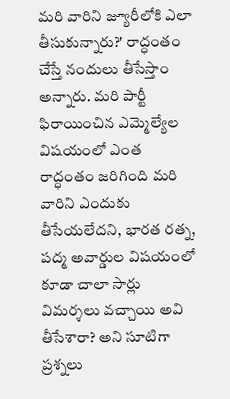మరి వారిని జ్యూరీలోకి ఎలా తీసుకున్నారు?' రాద్ధంతం చేస్తే నందులు తీసేస్తాం అన్నారు. మరి పార్టీ ఫిరాయించిన ఎమ్మెల్యేల విషయంలో ఎంత రాద్ధంతం జరిగింది మరి వారిని ఎందుకు తీసేయలేదని, భారత రత్న, పద్మ అవార్డుల విషయంలో కూడా చాలా సార్లు విమర్శలు వచ్చాయి అవి తీసేశారా? అని సూటిగా ప్రశ్నలు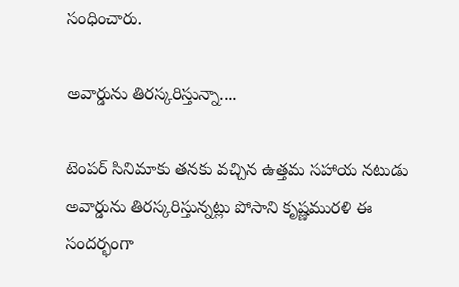సంధించారు.

అవార్డును తిరస్కరిస్తున్నా....

టెంపర్ సినిమాకు తనకు వచ్చిన ఉత్తమ సహాయ నటుడు అవార్డును తిరస్కరిస్తున్నట్లు పోసాని కృష్ణమురళి ఈ సందర్భంగా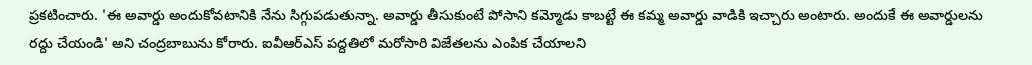ప్రకటించారు. 'ఈ అవార్డు అందుకోవటానికి నేను సిగ్గుపడుతున్నా. అవార్డు తీసుకుంటే పోసాని కమ్మోడు కాబట్టే ఈ కమ్మ అవార్డు వాడికి ఇచ్చారు అంటారు. అందుకే ఈ అవార్డులను రద్దు చేయండి' అని చంద్ర‌బాబును కోరారు. ఐవీఆర్ఎస్ పద్దతిలో మరోసారి విజేతలను ఎంపిక చేయాల‌ని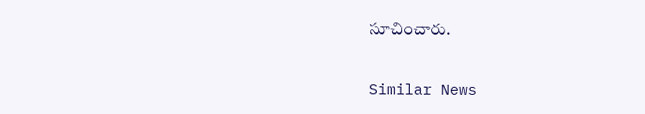సూచించారు.

Similar News